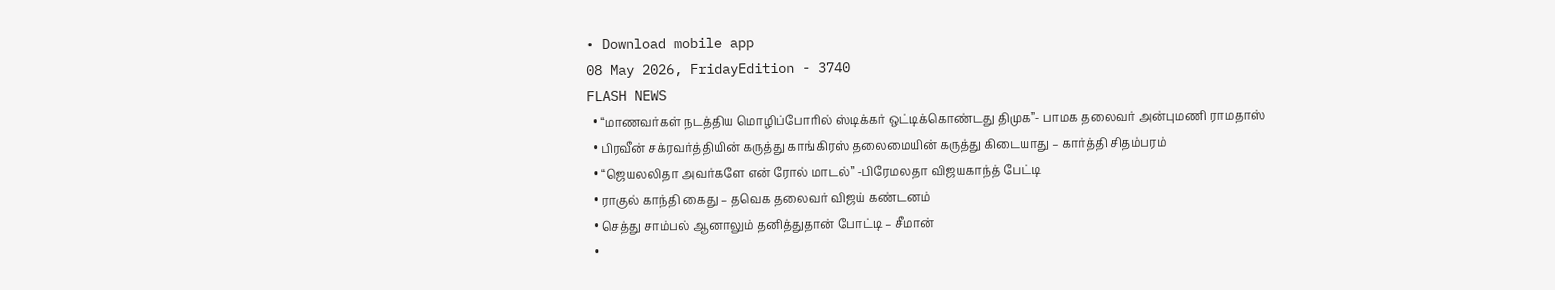• Download mobile app
08 May 2026, FridayEdition - 3740
FLASH NEWS
  • “மாணவர்கள் நடத்திய மொழிப்போரில் ஸ்டிக்கர் ஒட்டிக்கொண்டது திமுக”- பாமக தலைவர் அன்புமணி ராமதாஸ்
  • பிரவீன் சக்ரவர்த்தியின் கருத்து காங்கிரஸ் தலைமையின் கருத்து கிடையாது – கார்த்தி சிதம்பரம்
  • “ஜெயலலிதா அவர்களே என் ரோல் மாடல்” -பிரேமலதா விஜயகாந்த் பேட்டி
  • ராகுல் காந்தி கைது – தவெக தலைவர் விஜய் கண்டனம்
  • செத்து சாம்பல் ஆனாலும் தனித்துதான் போட்டி – சீமான்
  •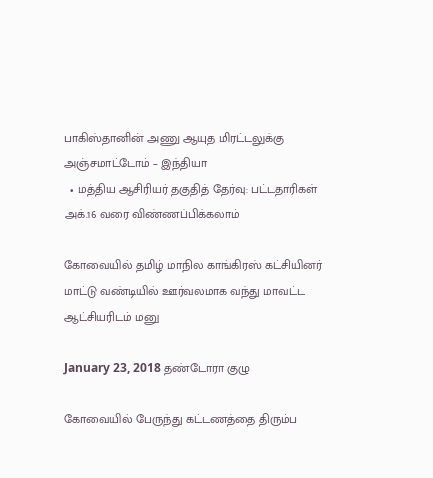பாகிஸ்தானின் அணு ஆயுத மிரட்டலுக்கு அஞ்சமாட்டோம் – இந்தியா
  • மத்திய ஆசிரியர் தகுதித் தேர்வு: பட்டதாரிகள் அக்.16 வரை விண்ணப்பிக்கலாம்

கோவையில் தமிழ் மாநில காங்கிரஸ் கட்சியினர் மாட்டு வண்டியில் ஊர்வலமாக வந்து மாவட்ட ஆட்சியரிடம் மனு

January 23, 2018 தண்டோரா குழு

கோவையில் பேருந்து கட்டணத்தை திரும்ப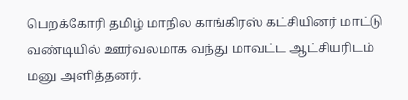பெறக்கோரி தமிழ் மாநில காங்கிரஸ் கட்சியினர் மாட்டு வண்டியில் ஊர்வலமாக வந்து மாவட்ட ஆட்சியரிடம் மனு அளித்தனர்.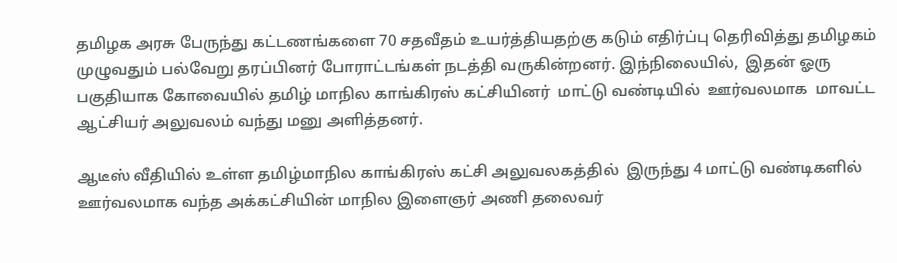தமிழக அரசு பேருந்து கட்டணங்களை 70 சதவீதம் உயர்த்தியதற்கு கடும் எதிர்ப்பு தெரிவித்து தமிழகம் முழுவதும் பல்வேறு தரப்பினர் போராட்டங்கள் நடத்தி வருகின்றனர். இந்நிலையில்,  இதன் ஓரு பகுதியாக கோவையில் தமிழ் மாநில காங்கிரஸ் கட்சியினர்  மாட்டு வண்டியில்  ஊர்வலமாக  மாவட்ட ஆட்சியர் அலுவலம் வந்து மனு அளித்தனர்.

ஆடீஸ் வீதியில் உள்ள தமிழ்மாநில காங்கிரஸ் கட்சி அலுவலகத்தில்  இருந்து 4 மாட்டு வண்டிகளில் ஊர்வலமாக வந்த அக்கட்சியின் மாநில இளைஞர் அணி தலைவர்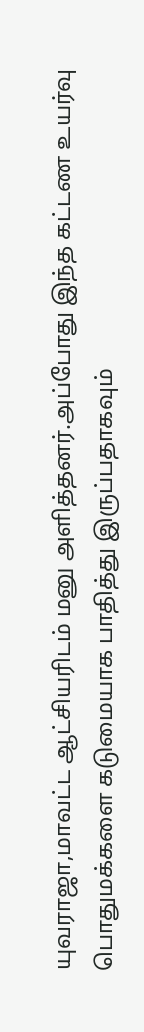யுவராஜா,மாவட்ட ஆட்சியரிடம் மனு அளித்தனர்.அப்போது இந்த கட்டண உயர்வு பொதுமக்களை கடுமையாக பாதித்து இருப்பதாகவும்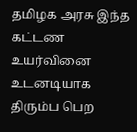தமிழக அரசு இந்த கட்டண உயர்வினை உடனடியாக திரும்ப பெற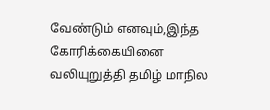வேண்டும் எனவும்,இந்த கோரிக்கையினை வலியுறுத்தி தமிழ் மாநில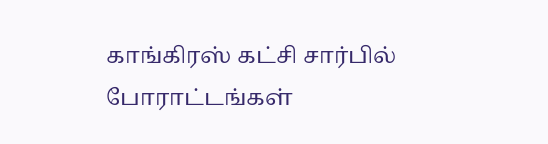காங்கிரஸ் கட்சி சார்பில் போராட்டங்கள்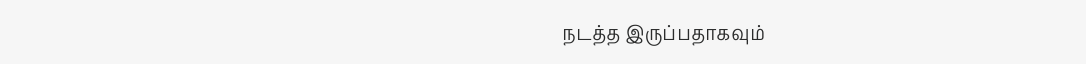நடத்த இருப்பதாகவும்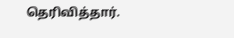தெரிவித்தார்.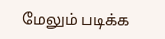மேலும் படிக்க